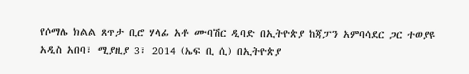የሶማሌ ክልል ጸጥታ ቢሮ ሃላፊ አቶ ሙባሽር ዲባድ በኢትዮጵያ ከጃፓን አምባሳደር ጋር ተወያዩ
አዲስ አበባ፣ ሚያዚያ 3፣ 2014 (ኤፍ ቢ ሲ) በኢትዮጵያ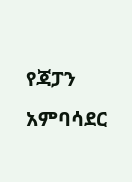የጃፓን አምባሳደር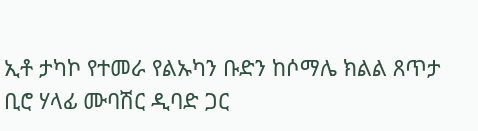ኢቶ ታካኮ የተመራ የልኡካን ቡድን ከሶማሌ ክልል ጸጥታ ቢሮ ሃላፊ ሙባሽር ዲባድ ጋር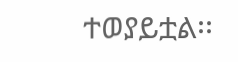ተወያይቷል፡፡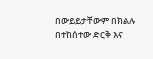በውይይታቸውም በክልሉ በተከሰተው ድርቅ እና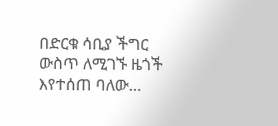በድርቁ ሳቢያ ችግር ውስጥ ለሚገኙ ዜጎች እየተሰጠ ባለው…